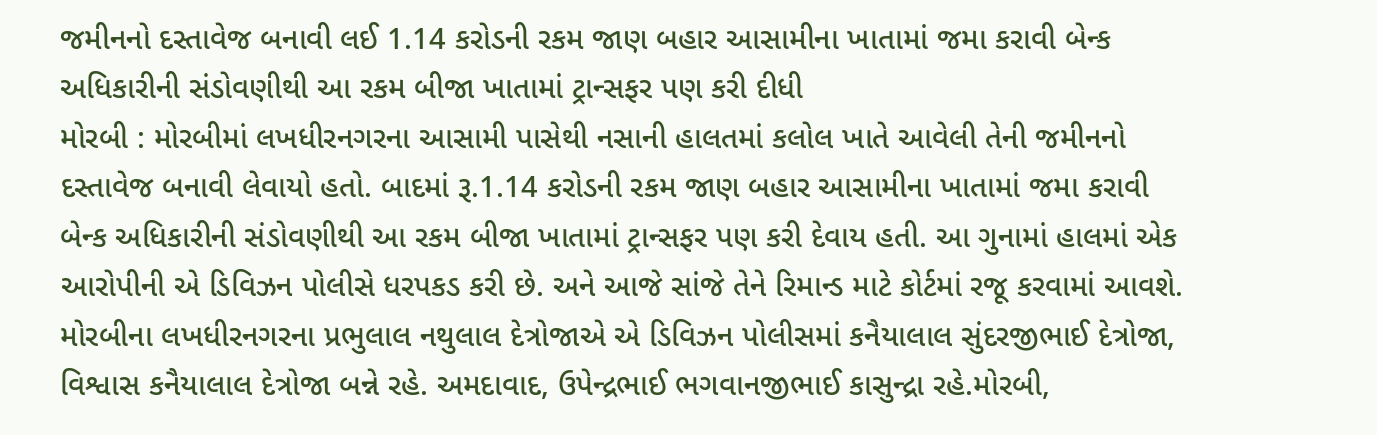જમીનનો દસ્તાવેજ બનાવી લઈ 1.14 કરોડની રકમ જાણ બહાર આસામીના ખાતામાં જમા કરાવી બેન્ક અધિકારીની સંડોવણીથી આ રકમ બીજા ખાતામાં ટ્રાન્સફર પણ કરી દીધી
મોરબી : મોરબીમાં લખધીરનગરના આસામી પાસેથી નસાની હાલતમાં કલોલ ખાતે આવેલી તેની જમીનનો દસ્તાવેજ બનાવી લેવાયો હતો. બાદમાં રૂ.1.14 કરોડની રકમ જાણ બહાર આસામીના ખાતામાં જમા કરાવી બેન્ક અધિકારીની સંડોવણીથી આ રકમ બીજા ખાતામાં ટ્રાન્સફર પણ કરી દેવાય હતી. આ ગુનામાં હાલમાં એક આરોપીની એ ડિવિઝન પોલીસે ધરપકડ કરી છે. અને આજે સાંજે તેને રિમાન્ડ માટે કોર્ટમાં રજૂ કરવામાં આવશે.
મોરબીના લખધીરનગરના પ્રભુલાલ નથુલાલ દેત્રોજાએ એ ડિવિઝન પોલીસમાં કનૈયાલાલ સુંદરજીભાઈ દેત્રોજા, વિશ્વાસ કનૈયાલાલ દેત્રોજા બન્ને રહે. અમદાવાદ, ઉપેન્દ્રભાઈ ભગવાનજીભાઈ કાસુન્દ્રા રહે.મોરબી,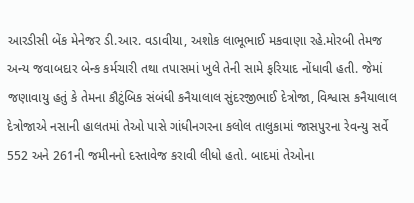આરડીસી બેંક મેનેજર ડી.આર. વડાવીયા, અશોક લાભૂભાઈ મકવાણા રહે.મોરબી તેમજ અન્ય જવાબદાર બેન્ક કર્મચારી તથા તપાસમાં ખુલે તેની સામે ફરિયાદ નોંધાવી હતી. જેમાં જણાવાયુ હતું કે તેમના કૌટુંબિક સંબંધી કનૈયાલાલ સુંદરજીભાઈ દેત્રોજા, વિશ્વાસ કનૈયાલાલ દેત્રોજાએ નસાની હાલતમાં તેઓ પાસે ગાંધીનગરના કલોલ તાલુકામાં જાસપુરના રેવન્યુ સર્વે 552 અને 261ની જમીનનો દસ્તાવેજ કરાવી લીધો હતો. બાદમાં તેઓના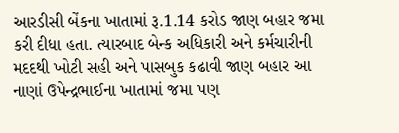આરડીસી બેંકના ખાતામાં રૂ.1.14 કરોડ જાણ બહાર જમા કરી દીધા હતા. ત્યારબાદ બેન્ક અધિકારી અને કર્મચારીની મદદથી ખોટી સહી અને પાસબુક કઢાવી જાણ બહાર આ નાણાં ઉપેન્દ્રભાઈના ખાતામાં જમા પણ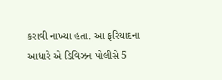કરાવી નાખ્યા હતા. આ ફરિયાદના આધારે એ ડિવિઝન પોલીસે 5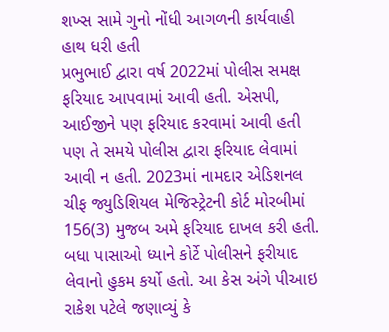શખ્સ સામે ગુનો નોંધી આગળની કાર્યવાહી હાથ ધરી હતી
પ્રભુભાઈ દ્વારા વર્ષ 2022માં પોલીસ સમક્ષ ફરિયાદ આપવામાં આવી હતી. એસપી, આઈજીને પણ ફરિયાદ કરવામાં આવી હતી પણ તે સમયે પોલીસ દ્વારા ફરિયાદ લેવામાં આવી ન હતી. 2023માં નામદાર એડિશનલ ચીફ જ્યુડિશિયલ મેજિસ્ટ્રેટની કોર્ટ મોરબીમાં 156(3) મુજબ અમે ફરિયાદ દાખલ કરી હતી. બધા પાસાઓ ધ્યાને કોર્ટે પોલીસને ફરીયાદ લેવાનો હુકમ કર્યો હતો. આ કેસ અંગે પીઆઇ રાકેશ પટેલે જણાવ્યું કે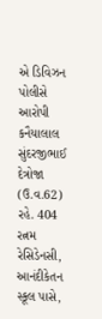એ ડિવિઝન પોલીસે આરોપી કનૈયાલાલ સુંદરજીભાઈ દેત્રોજા (ઉ.વ.62) રહે. 404 રત્નમ રેસિડેનસી, આનંદીકેતન સ્કૂલ પાસે,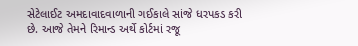સેટેલાઈટ અમદાવાદવાળાની ગઈકાલે સાંજે ધરપકડ કરી છે. આજે તેમને રિમાન્ડ અર્થે કોર્ટમાં રજૂ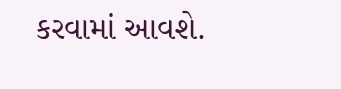કરવામાં આવશે.